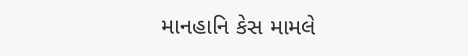માનહાનિ કેસ મામલે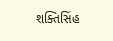શક્તિસિંહ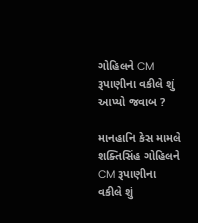ગોહિલને CM રૂપાણીના વકીલે શું આપ્યો જવાબ ?

માનહાનિ કેસ મામલે શક્તિસિંહ ગોહિલને CM રૂપાણીના વકીલે શું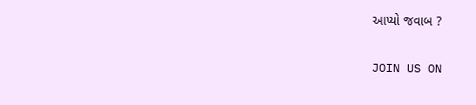આપ્યો જવાબ ?

JOIN US ON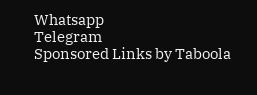Whatsapp
Telegram
Sponsored Links by Taboola